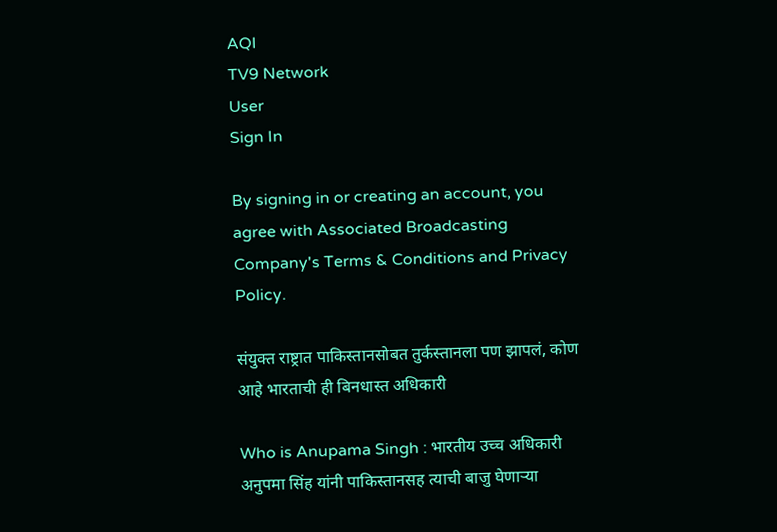AQI
TV9 Network
User
Sign In

By signing in or creating an account, you agree with Associated Broadcasting Company's Terms & Conditions and Privacy Policy.

संयुक्त राष्ट्रात पाकिस्तानसोबत तुर्कस्तानला पण झापलं, कोण आहे भारताची ही बिनधास्त अधिकारी

Who is Anupama Singh : भारतीय उच्च अधिकारी अनुपमा सिंह यांनी पाकिस्तानसह त्याची बाजु घेणाऱ्या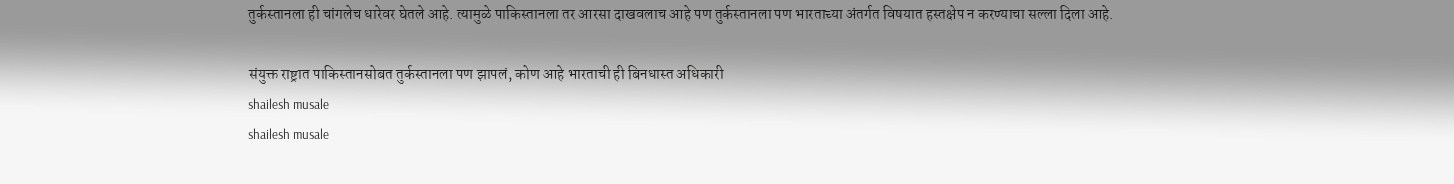तुर्कस्तानला ही चांगलेच धारेवर घेतले आहे. त्यामुळे पाकिस्तानला तर आरसा दाखवलाच आहे पण तुर्कस्तानला पण भारताच्या अंतर्गत विषयात हस्तक्षेप न करण्याचा सल्ला दिला आहे.

संयुक्त राष्ट्रात पाकिस्तानसोबत तुर्कस्तानला पण झापलं, कोण आहे भारताची ही बिनधास्त अधिकारी
shailesh musale
shailesh musale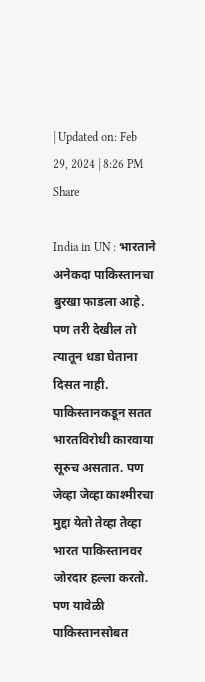| Updated on: Feb 29, 2024 | 8:26 PM
Share

India in UN : भारताने अनेकदा पाकिस्तानचा बुरखा फाडला आहे. पण तरी देखील तो त्यातून धडा घेताना दिसत नाही. पाकिस्तानकडून सतत भारतविरोधी कारवाया सूरुच असतात. पण जेव्हा जेव्हा काश्मीरचा मुद्दा येतो तेव्हा तेव्हा भारत पाकिस्तानवर जोरदार हल्ला करतो. पण यावेळी पाकिस्तानसोबत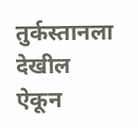तुर्कस्तानला देखील ऐकून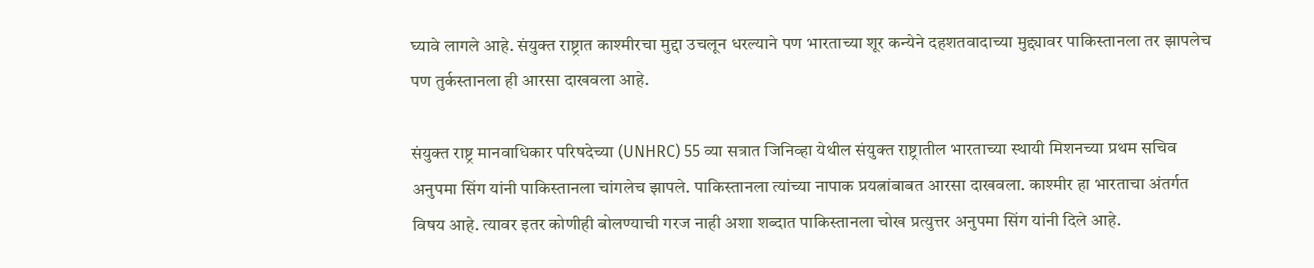घ्यावे लागले आहे. संयुक्त राष्ट्रात काश्मीरचा मुद्दा उचलून धरल्याने पण भारताच्या शूर कन्येने दहशतवादाच्या मुद्द्यावर पाकिस्तानला तर झापलेच पण तुर्कस्तानला ही आरसा दाखवला आहे.

संयुक्त राष्ट्र मानवाधिकार परिषदेच्या (UNHRC) 55 व्या सत्रात जिनिव्हा येथील संयुक्त राष्ट्रातील भारताच्या स्थायी मिशनच्या प्रथम सचिव अनुपमा सिंग यांनी पाकिस्तानला चांगलेच झापले. पाकिस्तानला त्यांच्या नापाक प्रयत्नांबाबत आरसा दाखवला. काश्मीर हा भारताचा अंतर्गत विषय आहे. त्यावर इतर कोणीही बोलण्याची गरज नाही अशा शब्दात पाकिस्तानला चोख प्रत्युत्तर अनुपमा सिंग यांनी दिले आहे.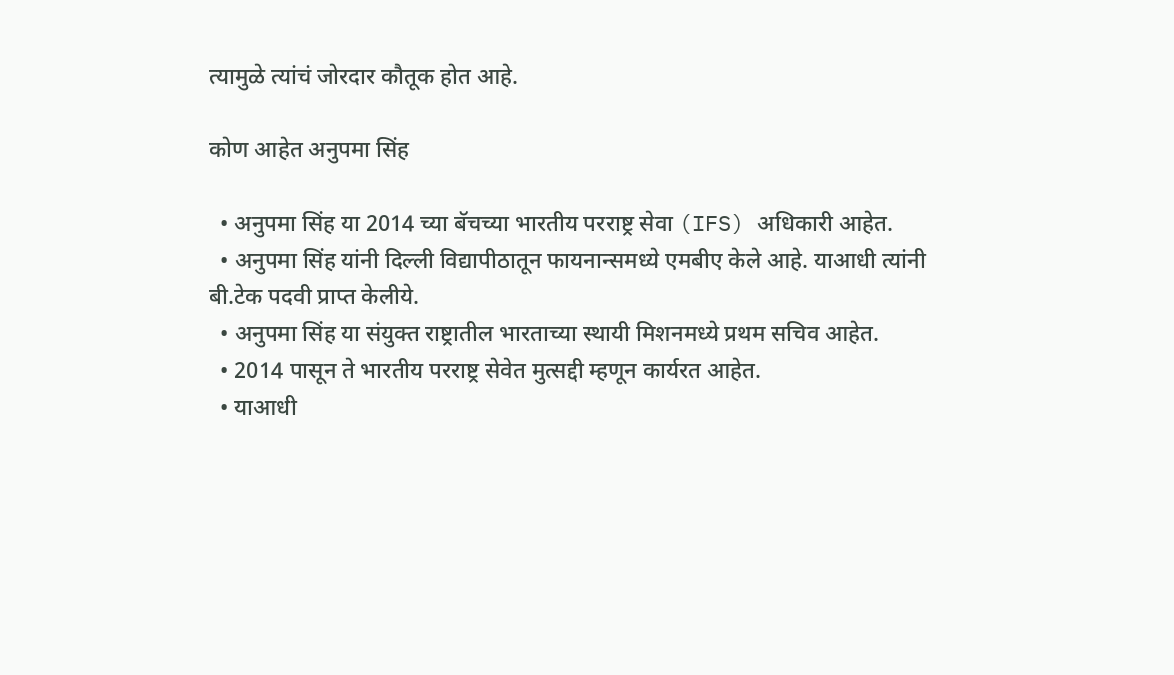त्यामुळे त्यांचं जोरदार कौतूक होत आहे.

कोण आहेत अनुपमा सिंह

  • अनुपमा सिंह या 2014 च्या बॅचच्या भारतीय परराष्ट्र सेवा (IFS) अधिकारी आहेत.
  • अनुपमा सिंह यांनी दिल्ली विद्यापीठातून फायनान्समध्ये एमबीए केले आहे. याआधी त्यांनी बी.टेक पदवी प्राप्त केलीये.
  • अनुपमा सिंह या संयुक्त राष्ट्रातील भारताच्या स्थायी मिशनमध्ये प्रथम सचिव आहेत.
  • 2014 पासून ते भारतीय परराष्ट्र सेवेत मुत्सद्दी म्हणून कार्यरत आहेत.
  • याआधी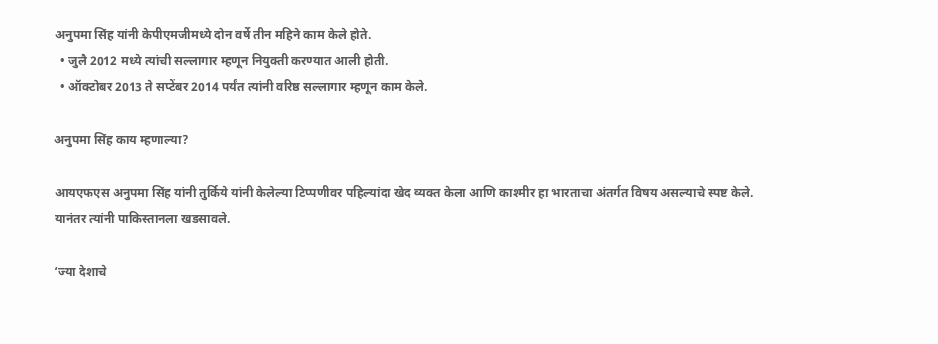अनुपमा सिंह यांनी केपीएमजीमध्ये दोन वर्षे तीन महिने काम केले होते.
  • जुलै 2012 मध्ये त्यांची सल्लागार म्हणून नियुक्ती करण्यात आली होती.
  • ऑक्टोबर 2013 ते सप्टेंबर 2014 पर्यंत त्यांनी वरिष्ठ सल्लागार म्हणून काम केले.

अनुपमा सिंह काय म्हणाल्या?

आयएफएस अनुपमा सिंह यांनी तुर्किये यांनी केलेल्या टिप्पणीवर पहिल्यांदा खेद व्यक्त केला आणि काश्मीर हा भारताचा अंतर्गत विषय असल्याचे स्पष्ट केले. यानंतर त्यांनी पाकिस्तानला खडसावले.

‘ज्या देशाचे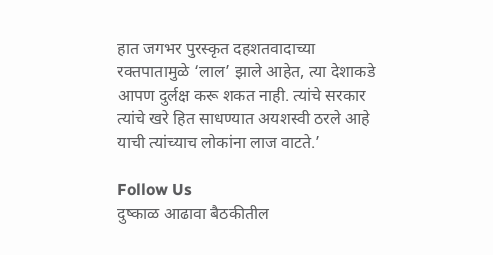हात जगभर पुरस्कृत दहशतवादाच्या रक्तपातामुळे ‘लाल’ झाले आहेत, त्या देशाकडे आपण दुर्लक्ष करू शकत नाही. त्यांचे सरकार त्यांचे खरे हित साधण्यात अयशस्वी ठरले आहे याची त्यांच्याच लोकांना लाज वाटते.’

Follow Us
दुष्काळ आढावा बैठकीतील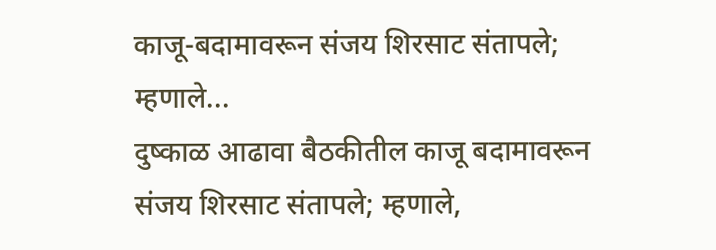काजू-बदामावरून संजय शिरसाट संतापले; म्हणाले...
दुष्काळ आढावा बैठकीतील काजू बदामावरून संजय शिरसाट संतापले; म्हणाले,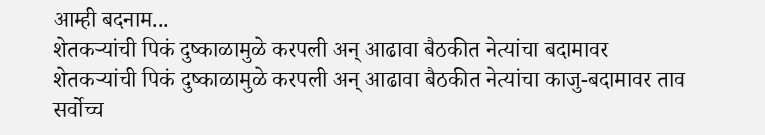आम्ही बदनाम...
शेतकऱ्यांची पिकं दुष्काळामुळे करपली अन् आढावा बैठकीत नेत्यांचा बदामावर
शेतकऱ्यांची पिकं दुष्काळामुळे करपली अन् आढावा बैठकीत नेत्यांचा काजु-बदामावर ताव
सर्वोच्च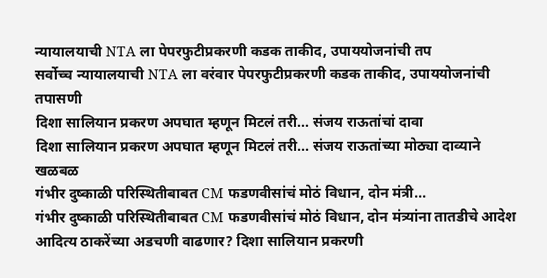न्यायालयाची NTA ला पेपरफुटीप्रकरणी कडक ताकीद, उपाययोजनांची तप
सर्वोच्च न्यायालयाची NTA ला वरंवार पेपरफुटीप्रकरणी कडक ताकीद, उपाययोजनांची तपासणी
दिशा सालियान प्रकरण अपघात म्हणून मिटलं तरी... संजय राऊतांचां दावा
दिशा सालियान प्रकरण अपघात म्हणून मिटलं तरी... संजय राऊतांच्या मोठ्या दाव्याने खळबळ
गंभीर दुष्काळी परिस्थितीबाबत CM फडणवीसांचं मोठं विधान, दोन मंत्री...
गंभीर दुष्काळी परिस्थितीबाबत CM फडणवीसांचं मोठं विधान, दोन मंत्र्यांना तातडीचे आदेश
आदित्य ठाकरेंच्या अडचणी वाढणार? दिशा सालियान प्रकरणी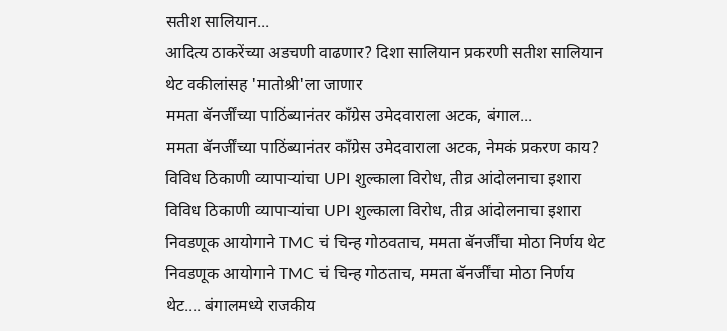सतीश सालियान...
आदित्य ठाकरेंच्या अडचणी वाढणार? दिशा सालियान प्रकरणी सतीश सालियान थेट वकीलांसह 'मातोश्री'ला जाणार
ममता बॅनर्जींच्या पाठिंब्यानंतर काँग्रेस उमेदवाराला अटक, बंगाल...
ममता बॅनर्जींच्या पाठिंब्यानंतर काँग्रेस उमेदवाराला अटक, नेमकं प्रकरण काय?
विविध ठिकाणी व्यापाऱ्यांचा UPI शुल्काला विरोध, तीव्र आंदोलनाचा इशारा
विविध ठिकाणी व्यापाऱ्यांचा UPI शुल्काला विरोध, तीव्र आंदोलनाचा इशारा
निवडणूक आयोगाने TMC चं चिन्ह गोठवताच, ममता बॅनर्जींचा मोठा निर्णय थेट
निवडणूक आयोगाने TMC चं चिन्ह गोठताच, ममता बॅनर्जींचा मोठा निर्णय थेट.... बंगालमध्ये राजकीय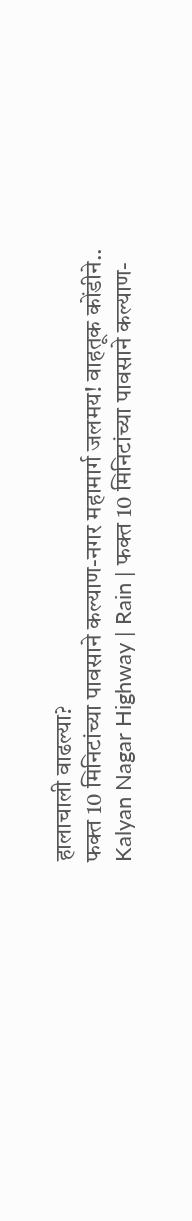हालाचाली वाढल्या?
फक्त 10 मिनिटांच्या पावसाने कल्याण-नगर महामार्ग जलमय! वाहतूक कोंडीने..
Kalyan Nagar Highway | Rain | फक्त 10 मिनिटांच्या पावसाने कल्याण-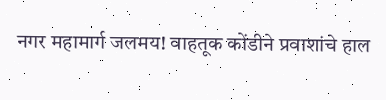नगर महामार्ग जलमय! वाहतूक कोंडीने प्रवाशांचे हाल